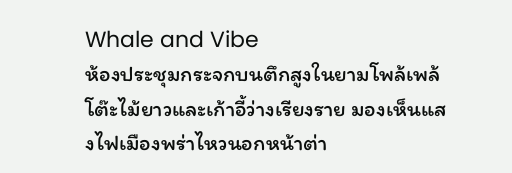Whale and Vibe
ห้องประชุมกระจกบนตึกสูงในยามโพล้เพล้ โต๊ะไม้ยาวและเก้าอี้ว่างเรียงราย มองเห็นแสงไฟเมืองพร่าไหวนอกหน้าต่า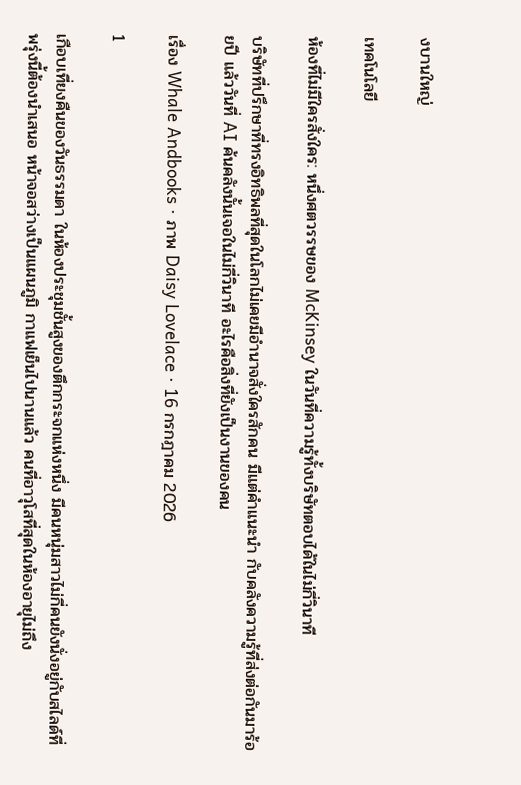งบานใหญ่

เทคโนโลยี

ห้องที่ไม่มีใครสั่งใคร: หนึ่งศตวรรษของ McKinsey ในวันที่ความรู้ทั้งบริษัทตอบได้ในไม่กี่วินาที

บริษัทที่ปรึกษาที่ทรงอิทธิพลที่สุดในโลกไม่เคยมีอำนาจสั่งใครสักคน มีแต่คำแนะนำ กับคลังความรู้ที่ส่งต่อกันมาร้อยปี แล้ววันที่ AI ค้นคลังนั้นเจอในไม่กี่วินาที อะไรคือสิ่งที่ยังเป็นงานของคน

เรื่อง Whale Andbooks · ภาพ Daisy Lovelace · 16 กรกฎาคม 2026

1

เกือบเที่ยงคืนของวันธรรมดา ในห้องประชุมชั้นสูงของตึกกระจกแห่งหนึ่ง มีคนหนุ่มสาวไม่กี่คนยังนั่งอยู่กับสไลด์ที่พรุ่งนี้ต้องนำเสนอ หน้าจอสว่างเป็นแผนภูมิ กาแฟเย็นไปนานแล้ว คนที่อาวุโสที่สุดในห้องอายุไม่ถึง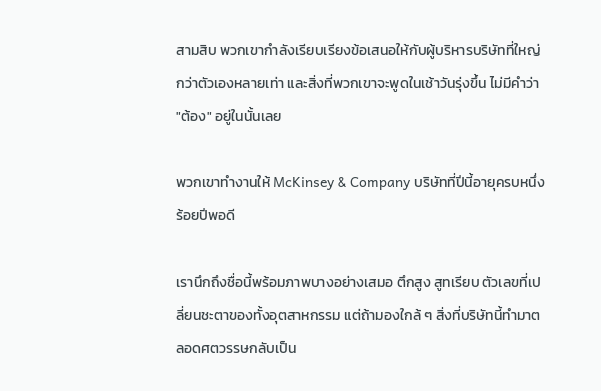สามสิบ พวกเขากำลังเรียบเรียงข้อเสนอให้กับผู้บริหารบริษัทที่ใหญ่กว่าตัวเองหลายเท่า และสิ่งที่พวกเขาจะพูดในเช้าวันรุ่งขึ้น ไม่มีคำว่า "ต้อง" อยู่ในนั้นเลย

พวกเขาทำงานให้ McKinsey & Company บริษัทที่ปีนี้อายุครบหนึ่งร้อยปีพอดี

เรานึกถึงชื่อนี้พร้อมภาพบางอย่างเสมอ ตึกสูง สูทเรียบ ตัวเลขที่เปลี่ยนชะตาของทั้งอุตสาหกรรม แต่ถ้ามองใกล้ ๆ สิ่งที่บริษัทนี้ทำมาตลอดศตวรรษกลับเป็น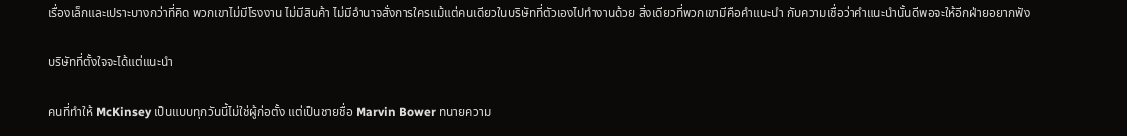เรื่องเล็กและเปราะบางกว่าที่คิด พวกเขาไม่มีโรงงาน ไม่มีสินค้า ไม่มีอำนาจสั่งการใครแม้แต่คนเดียวในบริษัทที่ตัวเองไปทำงานด้วย สิ่งเดียวที่พวกเขามีคือคำแนะนำ กับความเชื่อว่าคำแนะนำนั้นดีพอจะให้อีกฝ่ายอยากฟัง

บริษัทที่ตั้งใจจะได้แต่แนะนำ

คนที่ทำให้ McKinsey เป็นแบบทุกวันนี้ไม่ใช่ผู้ก่อตั้ง แต่เป็นชายชื่อ Marvin Bower ทนายความ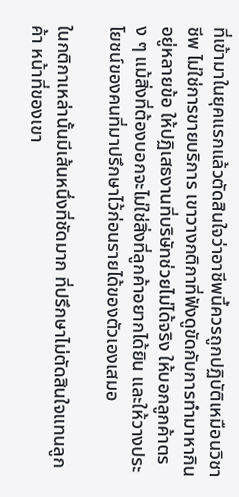ที่เข้ามาในยุคแรกแล้วตัดสินใจว่าอาชีพนี้ควรถูกปฏิบัติเหมือนวิชาชีพ ไม่ใช่การขายบริการ เขาวางกติกาที่ฟังดูขัดกับการทำมาหากินอยู่หลายข้อ ให้ปฏิเสธงานที่บริษัทช่วยไม่ได้จริง ให้บอกลูกค้าตรง ๆ แม้สิ่งที่ต้องบอกจะไม่ใช่สิ่งที่ลูกค้าอยากได้ยิน และให้วางประโยชน์ของคนที่มาปรึกษาไว้ก่อนรายได้ของตัวเองเสมอ

ในกติกาเหล่านั้นมีเส้นหนึ่งที่ชัดมาก ที่ปรึกษาไม่ตัดสินใจแทนลูกค้า หน้าที่ของเขา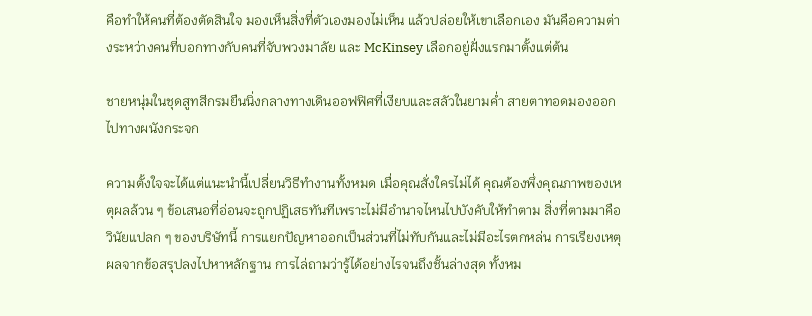คือทำให้คนที่ต้องตัดสินใจ มองเห็นสิ่งที่ตัวเองมองไม่เห็น แล้วปล่อยให้เขาเลือกเอง มันคือความต่างระหว่างคนที่บอกทางกับคนที่จับพวงมาลัย และ McKinsey เลือกอยู่ฝั่งแรกมาตั้งแต่ต้น

ชายหนุ่มในชุดสูทสีกรมยืนนิ่งกลางทางเดินออฟฟิศที่เงียบและสลัวในยามค่ำ สายตาทอดมองออกไปทางผนังกระจก

ความตั้งใจจะได้แต่แนะนำนี้เปลี่ยนวิธีทำงานทั้งหมด เมื่อคุณสั่งใครไม่ได้ คุณต้องพึ่งคุณภาพของเหตุผลล้วน ๆ ข้อเสนอที่อ่อนจะถูกปฏิเสธทันทีเพราะไม่มีอำนาจไหนไปบังคับให้ทำตาม สิ่งที่ตามมาคือวินัยแปลก ๆ ของบริษัทนี้ การแยกปัญหาออกเป็นส่วนที่ไม่ทับกันและไม่มีอะไรตกหล่น การเรียงเหตุผลจากข้อสรุปลงไปหาหลักฐาน การไล่ถามว่ารู้ได้อย่างไรจนถึงชั้นล่างสุด ทั้งหม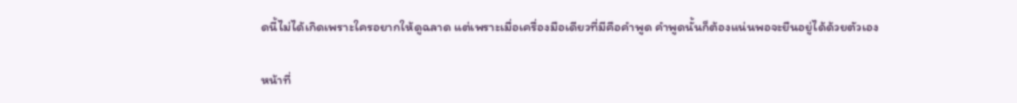ดนี้ไม่ได้เกิดเพราะใครอยากให้ดูฉลาด แต่เพราะเมื่อเครื่องมือเดียวที่มีคือคำพูด คำพูดนั้นก็ต้องแน่นพอจะยืนอยู่ได้ด้วยตัวเอง

หน้าที่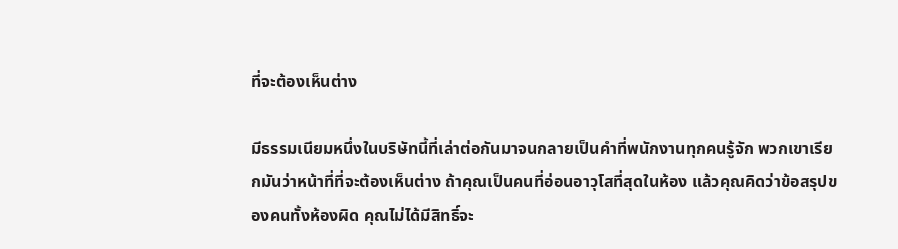ที่จะต้องเห็นต่าง

มีธรรมเนียมหนึ่งในบริษัทนี้ที่เล่าต่อกันมาจนกลายเป็นคำที่พนักงานทุกคนรู้จัก พวกเขาเรียกมันว่าหน้าที่ที่จะต้องเห็นต่าง ถ้าคุณเป็นคนที่อ่อนอาวุโสที่สุดในห้อง แล้วคุณคิดว่าข้อสรุปของคนทั้งห้องผิด คุณไม่ได้มีสิทธิ์จะ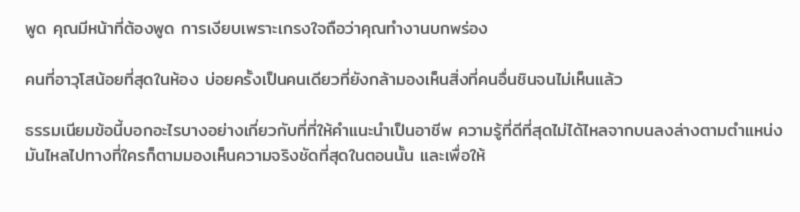พูด คุณมีหน้าที่ต้องพูด การเงียบเพราะเกรงใจถือว่าคุณทำงานบกพร่อง

คนที่อาวุโสน้อยที่สุดในห้อง บ่อยครั้งเป็นคนเดียวที่ยังกล้ามองเห็นสิ่งที่คนอื่นชินจนไม่เห็นแล้ว

ธรรมเนียมข้อนี้บอกอะไรบางอย่างเกี่ยวกับที่ที่ให้คำแนะนำเป็นอาชีพ ความรู้ที่ดีที่สุดไม่ได้ไหลจากบนลงล่างตามตำแหน่ง มันไหลไปทางที่ใครก็ตามมองเห็นความจริงชัดที่สุดในตอนนั้น และเพื่อให้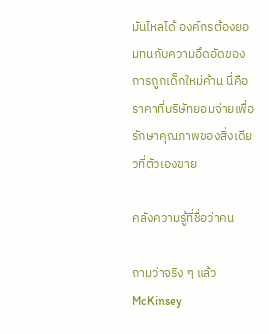มันไหลได้ องค์กรต้องยอมทนกับความอึดอัดของการถูกเด็กใหม่ค้าน นี่คือราคาที่บริษัทยอมจ่ายเพื่อรักษาคุณภาพของสิ่งเดียวที่ตัวเองขาย

คลังความรู้ที่ชื่อว่าคน

ถามว่าจริง ๆ แล้ว McKinsey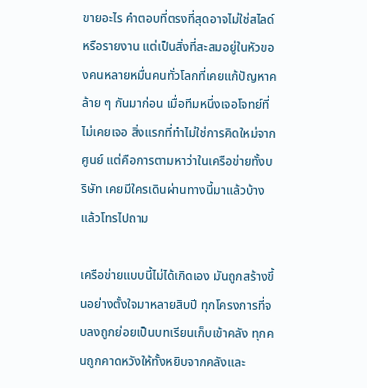ขายอะไร คำตอบที่ตรงที่สุดอาจไม่ใช่สไลด์หรือรายงาน แต่เป็นสิ่งที่สะสมอยู่ในหัวของคนหลายหมื่นคนทั่วโลกที่เคยแก้ปัญหาคล้าย ๆ กันมาก่อน เมื่อทีมหนึ่งเจอโจทย์ที่ไม่เคยเจอ สิ่งแรกที่ทำไม่ใช่การคิดใหม่จากศูนย์ แต่คือการตามหาว่าในเครือข่ายทั้งบริษัท เคยมีใครเดินผ่านทางนี้มาแล้วบ้าง แล้วโทรไปถาม

เครือข่ายแบบนี้ไม่ได้เกิดเอง มันถูกสร้างขึ้นอย่างตั้งใจมาหลายสิบปี ทุกโครงการที่จบลงถูกย่อยเป็นบทเรียนเก็บเข้าคลัง ทุกคนถูกคาดหวังให้ทั้งหยิบจากคลังและ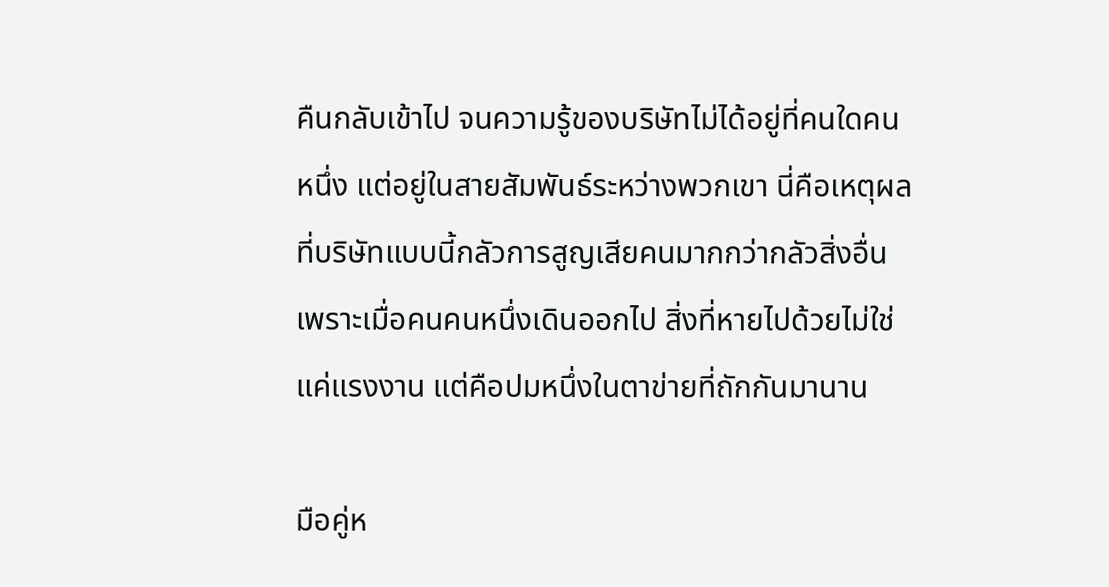คืนกลับเข้าไป จนความรู้ของบริษัทไม่ได้อยู่ที่คนใดคนหนึ่ง แต่อยู่ในสายสัมพันธ์ระหว่างพวกเขา นี่คือเหตุผลที่บริษัทแบบนี้กลัวการสูญเสียคนมากกว่ากลัวสิ่งอื่น เพราะเมื่อคนคนหนึ่งเดินออกไป สิ่งที่หายไปด้วยไม่ใช่แค่แรงงาน แต่คือปมหนึ่งในตาข่ายที่ถักกันมานาน

มือคู่ห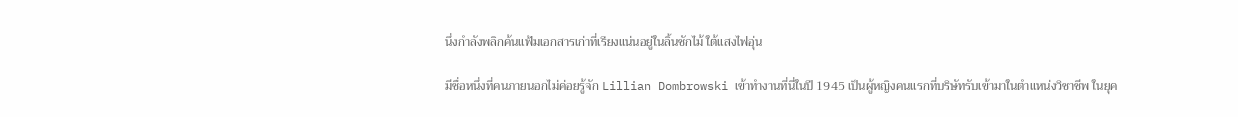นึ่งกำลังพลิกค้นแฟ้มเอกสารเก่าที่เรียงแน่นอยู่ในลิ้นชักไม้ ใต้แสงไฟอุ่น

มีชื่อหนึ่งที่คนภายนอกไม่ค่อยรู้จัก Lillian Dombrowski เข้าทำงานที่นี่ในปี 1945 เป็นผู้หญิงคนแรกที่บริษัทรับเข้ามาในตำแหน่งวิชาชีพ ในยุค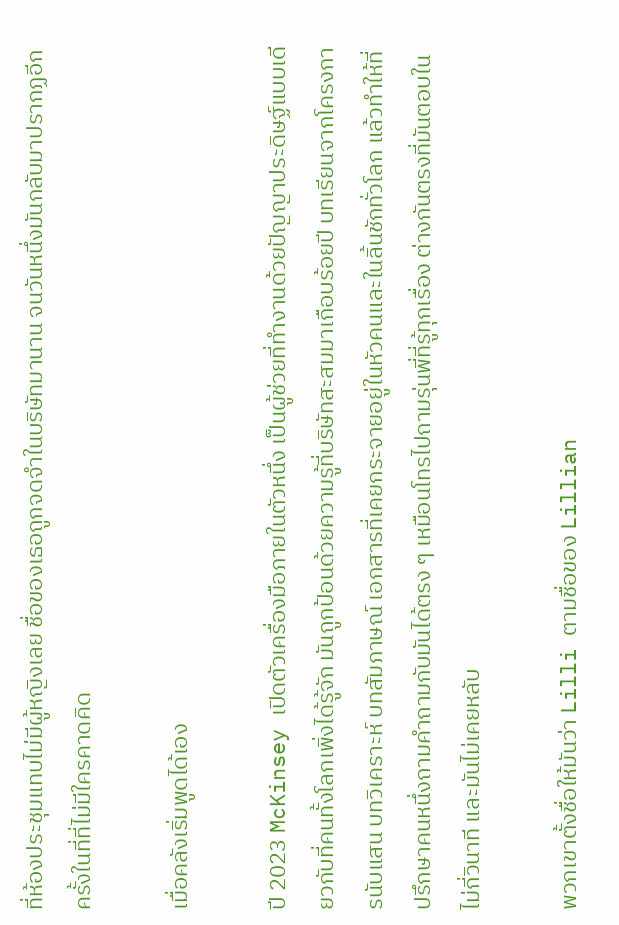ที่ห้องประชุมแทบไม่มีผู้หญิงเลย ชื่อของเธอถูกจดจำในบริษัทมานาน จนวันหนึ่งมันกลับมาปรากฏอีกครั้งในที่ที่ไม่มีใครคาดคิด

เมื่อคลังเริ่มพูดได้เอง

ปี 2023 McKinsey เปิดตัวเครื่องมือภายในตัวหนึ่ง เป็นผู้ช่วยที่ทำงานด้วยปัญญาประดิษฐ์แบบเดียวกับที่คนทั้งโลกเพิ่งได้รู้จัก มันถูกป้อนด้วยความรู้ที่บริษัทสะสมมาเกือบร้อยปี บทเรียนจากโครงการนับแสน บทวิเคราะห์ บทสัมภาษณ์ เอกสารที่เคยกระจายอยู่ในหัวคนและในลิ้นชักทั่วโลก แล้วทำให้ที่ปรึกษาคนหนึ่งถามคำถามกับมันได้ตรง ๆ เหมือนโทรไปถามรุ่นพี่ที่รู้ทุกเรื่อง ต่างกันตรงที่มันตอบในไม่กี่วินาที และมันไม่เคยหลับ

พวกเขาตั้งชื่อให้มันว่า Lilli ตามชื่อของ Lillian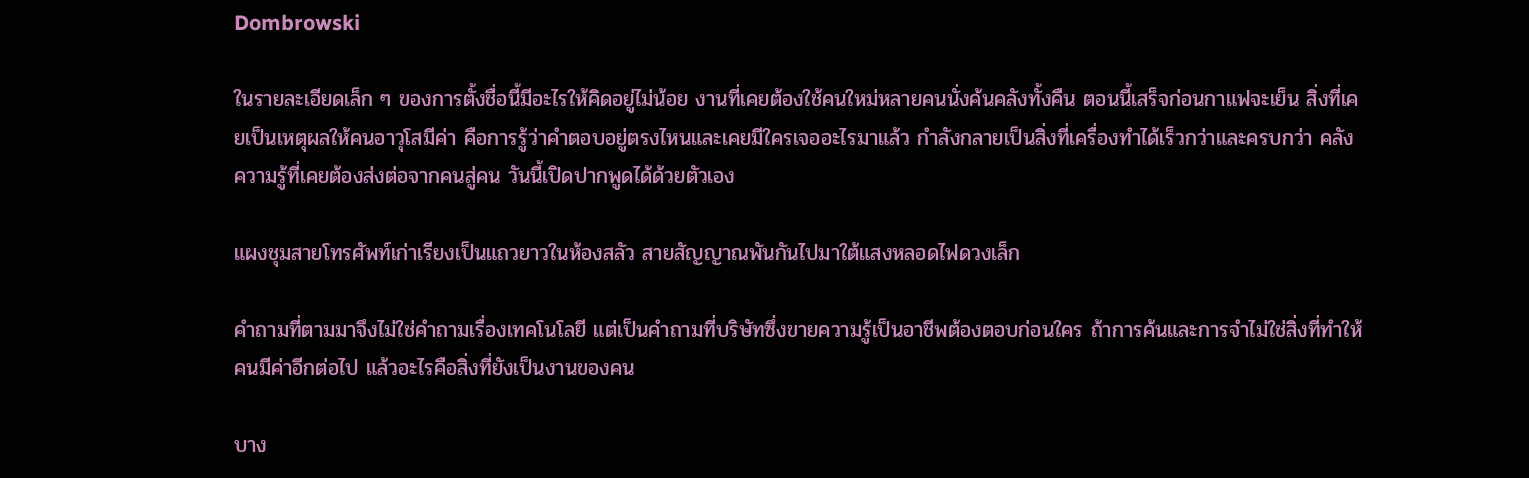Dombrowski

ในรายละเอียดเล็ก ๆ ของการตั้งชื่อนี้มีอะไรให้คิดอยู่ไม่น้อย งานที่เคยต้องใช้คนใหม่หลายคนนั่งค้นคลังทั้งคืน ตอนนี้เสร็จก่อนกาแฟจะเย็น สิ่งที่เคยเป็นเหตุผลให้คนอาวุโสมีค่า คือการรู้ว่าคำตอบอยู่ตรงไหนและเคยมีใครเจออะไรมาแล้ว กำลังกลายเป็นสิ่งที่เครื่องทำได้เร็วกว่าและครบกว่า คลังความรู้ที่เคยต้องส่งต่อจากคนสู่คน วันนี้เปิดปากพูดได้ด้วยตัวเอง

แผงชุมสายโทรศัพท์เก่าเรียงเป็นแถวยาวในห้องสลัว สายสัญญาณพันกันไปมาใต้แสงหลอดไฟดวงเล็ก

คำถามที่ตามมาจึงไม่ใช่คำถามเรื่องเทคโนโลยี แต่เป็นคำถามที่บริษัทซึ่งขายความรู้เป็นอาชีพต้องตอบก่อนใคร ถ้าการค้นและการจำไม่ใช่สิ่งที่ทำให้คนมีค่าอีกต่อไป แล้วอะไรคือสิ่งที่ยังเป็นงานของคน

บาง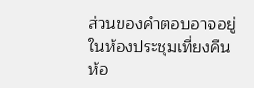ส่วนของคำตอบอาจอยู่ในห้องประชุมเที่ยงคืนห้อ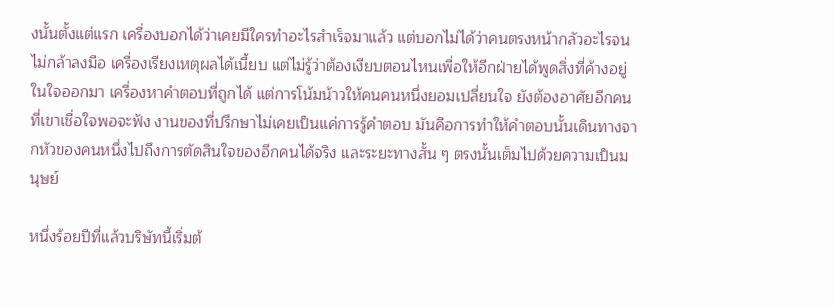งนั้นตั้งแต่แรก เครื่องบอกได้ว่าเคยมีใครทำอะไรสำเร็จมาแล้ว แต่บอกไม่ได้ว่าคนตรงหน้ากลัวอะไรจนไม่กล้าลงมือ เครื่องเรียงเหตุผลได้เนี้ยบ แต่ไม่รู้ว่าต้องเงียบตอนไหนเพื่อให้อีกฝ่ายได้พูดสิ่งที่ค้างอยู่ในใจออกมา เครื่องหาคำตอบที่ถูกได้ แต่การโน้มน้าวให้คนคนหนึ่งยอมเปลี่ยนใจ ยังต้องอาศัยอีกคนที่เขาเชื่อใจพอจะฟัง งานของที่ปรึกษาไม่เคยเป็นแค่การรู้คำตอบ มันคือการทำให้คำตอบนั้นเดินทางจากหัวของคนหนึ่งไปถึงการตัดสินใจของอีกคนได้จริง และระยะทางสั้น ๆ ตรงนั้นเต็มไปด้วยความเป็นมนุษย์

หนึ่งร้อยปีที่แล้วบริษัทนี้เริ่มต้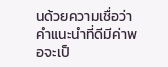นด้วยความเชื่อว่าคำแนะนำที่ดีมีค่าพอจะเป็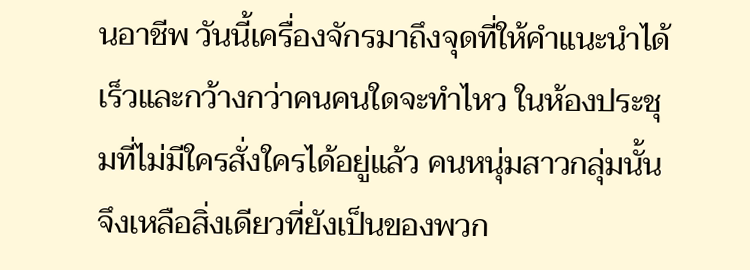นอาชีพ วันนี้เครื่องจักรมาถึงจุดที่ให้คำแนะนำได้เร็วและกว้างกว่าคนคนใดจะทำไหว ในห้องประชุมที่ไม่มีใครสั่งใครได้อยู่แล้ว คนหนุ่มสาวกลุ่มนั้นจึงเหลือสิ่งเดียวที่ยังเป็นของพวก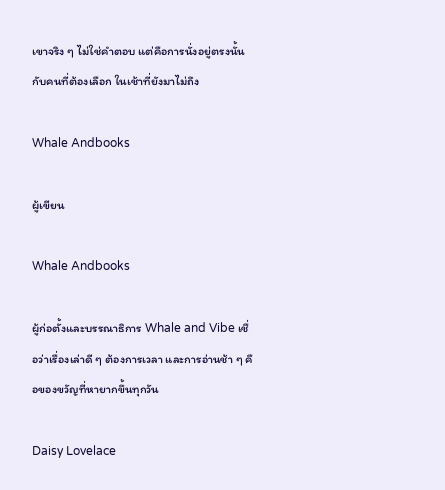เขาจริง ๆ ไม่ใช่คำตอบ แต่คือการนั่งอยู่ตรงนั้น กับคนที่ต้องเลือก ในเช้าที่ยังมาไม่ถึง

Whale Andbooks

ผู้เขียน

Whale Andbooks

ผู้ก่อตั้งและบรรณาธิการ Whale and Vibe เชื่อว่าเรื่องเล่าดี ๆ ต้องการเวลา และการอ่านช้า ๆ คือของขวัญที่หายากขึ้นทุกวัน

Daisy Lovelace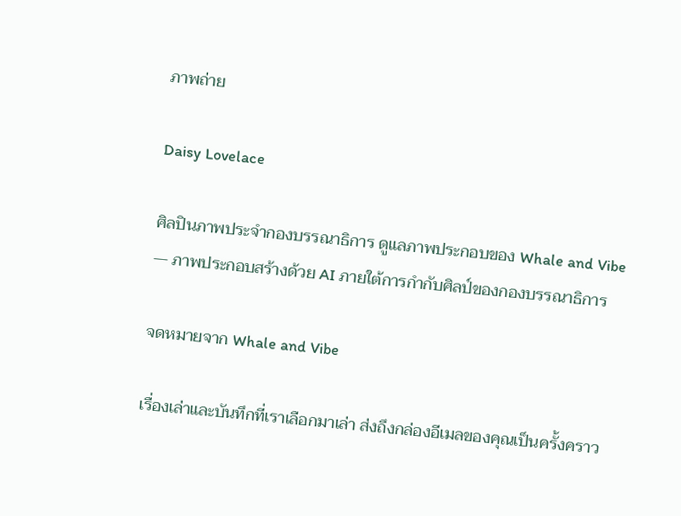ภาพถ่าย

Daisy Lovelace

ศิลปินภาพประจำกองบรรณาธิการ ดูแลภาพประกอบของ Whale and Vibe — ภาพประกอบสร้างด้วย AI ภายใต้การกำกับศิลป์ของกองบรรณาธิการ

จดหมายจาก Whale and Vibe

เรื่องเล่าและบันทึกที่เราเลือกมาเล่า ส่งถึงกล่องอีเมลของคุณเป็นครั้งคราว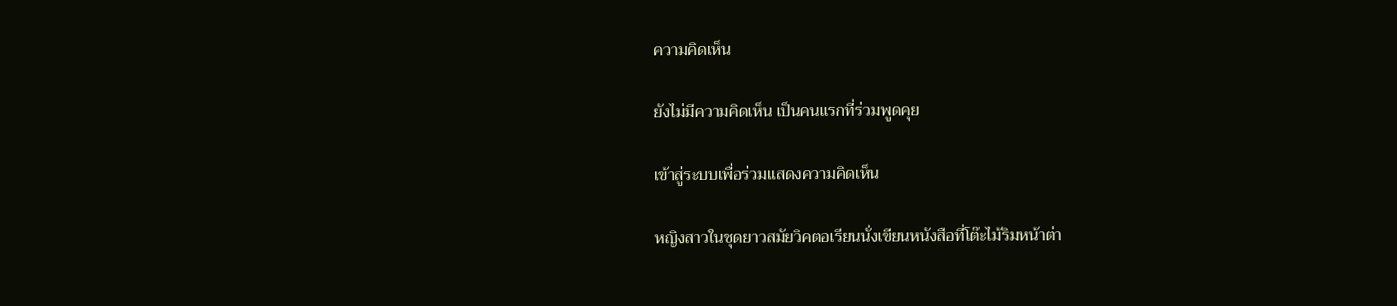ความคิดเห็น

ยังไม่มีความคิดเห็น เป็นคนแรกที่ร่วมพูดคุย

เข้าสู่ระบบเพื่อร่วมแสดงความคิดเห็น

หญิงสาวในชุดยาวสมัยวิคตอเรียนนั่งเขียนหนังสือที่โต๊ะไม้ริมหน้าต่า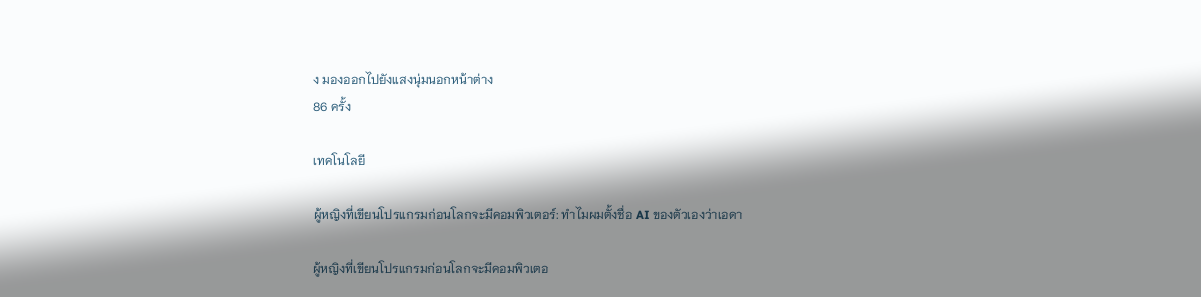ง มองออกไปยังแสงนุ่มนอกหน้าต่าง
86 ครั้ง

เทคโนโลยี

ผู้หญิงที่เขียนโปรแกรมก่อนโลกจะมีคอมพิวเตอร์: ทำไมผมตั้งชื่อ AI ของตัวเองว่าเอดา

ผู้หญิงที่เขียนโปรแกรมก่อนโลกจะมีคอมพิวเตอ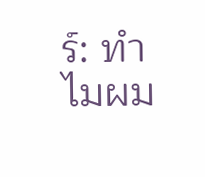ร์: ทำไมผม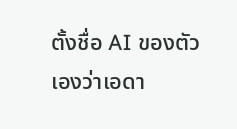ตั้งชื่อ AI ของตัวเองว่าเอดา